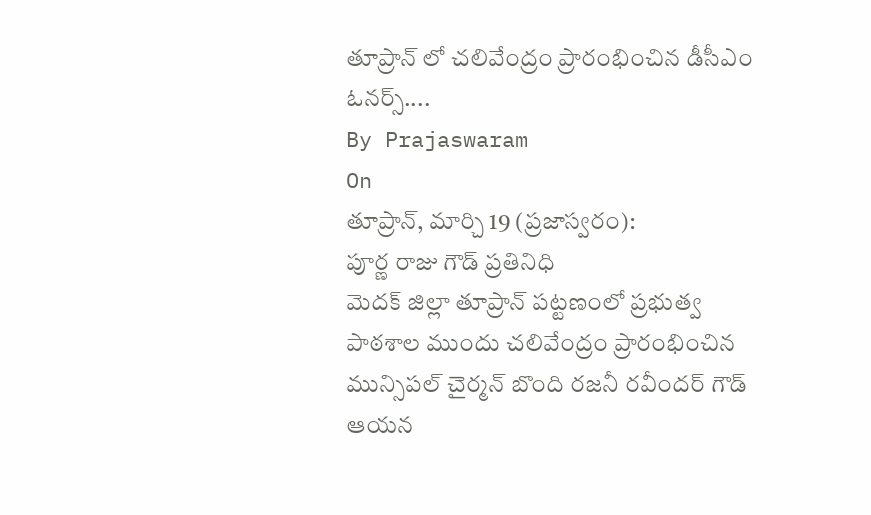తూప్రాన్ లో చలివేంద్రం ప్రారంభించిన డీసీఎం ఓనర్స్....
By Prajaswaram
On
తూప్రాన్, మార్చి 19 (ప్రజాస్వరం):
పూర్ణ రాజు గౌడ్ ప్రతినిధి
మెదక్ జిల్లా తూప్రాన్ పట్టణంలో ప్రభుత్వ పాఠశాల ముందు చలివేంద్రం ప్రారంభించిన మున్సిపల్ చైర్మన్ బొంది రజనీ రవీందర్ గౌడ్ ఆయన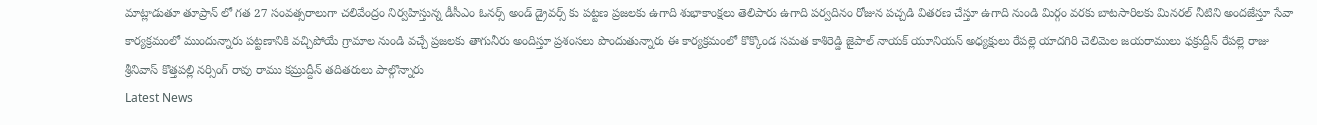మాట్లాడుతూ తూప్రాన్ లో గత 27 సంవత్సరాలుగా చలివేంద్రం నిర్వహిస్తున్న డీసీఎం ఓనర్స్ అండ్ డ్రైవర్స్ కు పట్టణ ప్రజలకు ఉగాది శుభాకాంక్షలు తెలిపారు ఉగాది పర్వదినం రోజున పచ్చడి వితరణ చేస్తూ ఉగాది నుండి మిర్గం వరకు బాటసారిలకు మినరల్ నీటిని అందజేస్తూ సేవా కార్యక్రమంలో ముందున్నారు పట్టణానికి వచ్చిపోయే గ్రామాల నుండి వచ్చే ప్రజలకు తాగునీరు అందిస్తూ ప్రశంసలు పొందుతున్నారు ఈ కార్యక్రమంలో కొక్కొండ సమత కాశిరెడ్డి జైపాల్ నాయక్ యూనియన్ అధ్యక్షులు రేపల్లె యాదగిరి చెలిమెల జయరాములు ఫక్రుద్దీన్ రేపల్లె రాజు శ్రీనివాస్ కొత్తపల్లి నర్సింగ్ రావు రాము కమ్రుద్దీన్ తదితరులు పాల్గొన్నారు
Latest News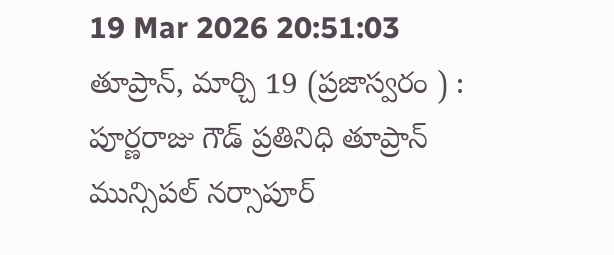19 Mar 2026 20:51:03
తూప్రాన్, మార్చి 19 (ప్రజాస్వరం ) : పూర్ణరాజు గౌడ్ ప్రతినిధి తూప్రాన్ మున్సిపల్ నర్సాపూర్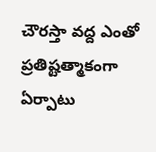చౌరస్తా వద్ద ఎంతో ప్రతిష్టత్మాకంగా ఏర్పాటు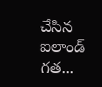చేసిన ఐలాండ్ గత...